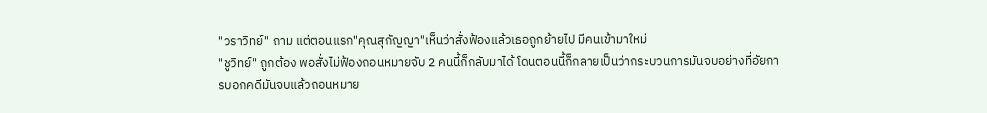"วราวิทย์" ถาม แต่ตอนแรก"คุณสุกัญญา"เห็นว่าสั่งฟ้องแล้วเธอถูกย้ายไป มีคนเข้ามาใหม่
"ชูวิทย์" ถูกต้อง พอสั่งไม่ฟ้องถอนหมายจับ 2 คนนี้ก็กลับมาได้ โดนตอนนี้ก็กลายเป็นว่ากระบวนการมันจบอย่างที่อัยการบอกคดีมันจบแล้วถอนหมาย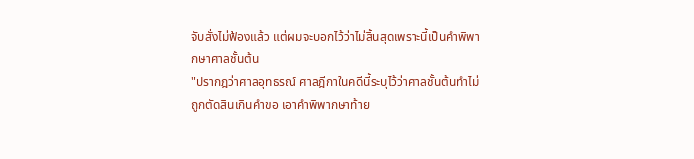จับสั่งไม่ฟ้องแล้ว แต่ผมจะบอกไว้ว่าไม่สิ้นสุดเพราะนี้เป็นคำพิพากษาศาลชั้นต้น
"ปรากฎว่าศาลอุทธรณ์ ศาลฎีกาในคดีนี้ระบุไว้ว่าศาลชั้นต้นทำไม่ถูกตัดสินเกินคำขอ เอาคำพิพากษาท้าย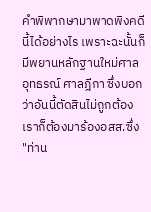คำพิพากษามาพาดพิงคดีนี้ได้อย่างไร เพราะฉะนั้นก็มีพยานหลักฐานใหม่ศาลอุทธรณ์ ศาลฎีกา ซึ่งบอกว่าอันนี้ตัดสินไม่ถูกต้อง เราก็ต้องมาร้องอสส.ซึ่ง "ท่าน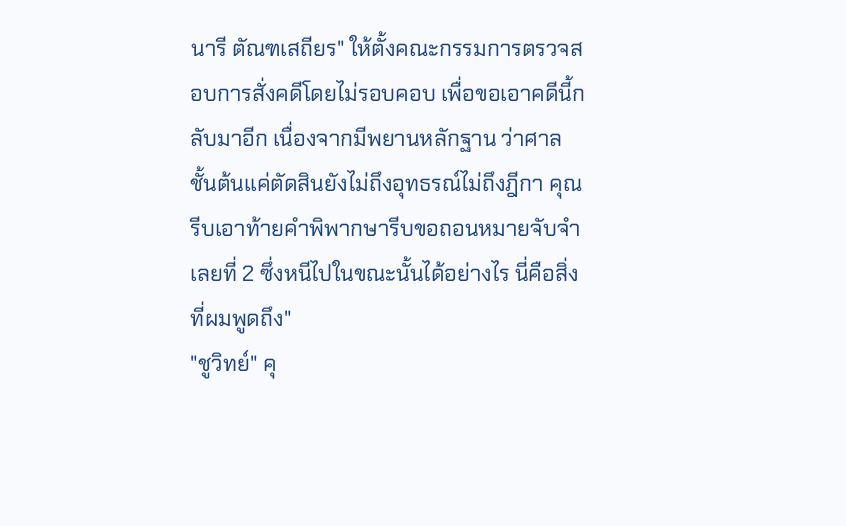นารี ตัณฑเสถียร" ให้ตั้งคณะกรรมการตรวจสอบการสั่งคดีโดยไม่รอบคอบ เพื่อขอเอาคดีนี้กลับมาอีก เนื่องจากมีพยานหลักฐาน ว่าศาลชั้นต้นแค่ตัดสินยังไม่ถึงอุทธรณ์ไม่ถึงฎีกา คุณรีบเอาท้ายคำพิพากษารีบขอถอนหมายจับจำเลยที่ 2 ซึ่งหนีไปในขณะนั้นได้อย่างไร นี่คือสิ่งที่ผมพูดถึง"
"ชูวิทย์" คุ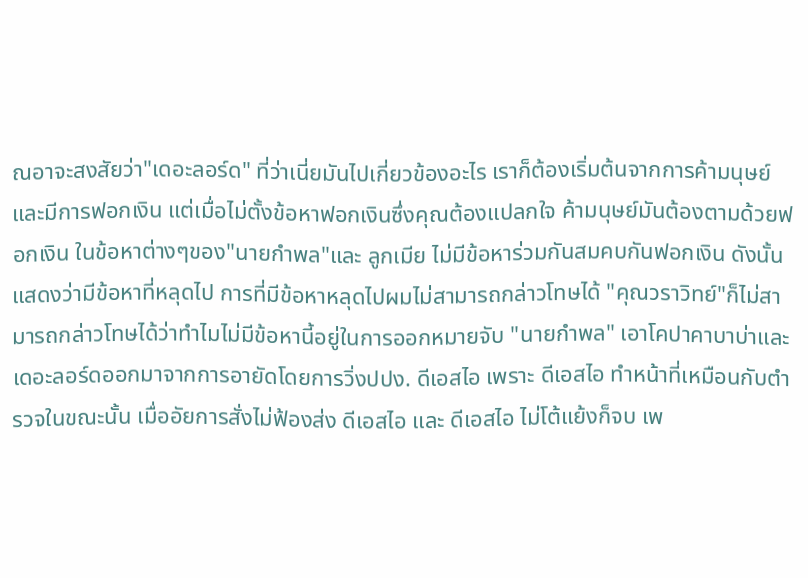ณอาจะสงสัยว่า"เดอะลอร์ด" ที่ว่าเนี่ยมันไปเกี่ยวข้องอะไร เราก็ต้องเริ่มต้นจากการค้ามนุษย์และมีการฟอกเงิน แต่เมื่อไม่ตั้งข้อหาฟอกเงินซึ่งคุณต้องแปลกใจ ค้ามนุษย์มันต้องตามด้วยฟอกเงิน ในข้อหาต่างๆของ"นายกำพล"และ ลูกเมีย ไม่มีข้อหาร่วมกันสมคบกันฟอกเงิน ดังนั้นแสดงว่ามีข้อหาที่หลุดไป การที่มีข้อหาหลุดไปผมไม่สามารถกล่าวโทษได้ "คุณวราวิทย์"ก็ไม่สามารถกล่าวโทษได้ว่าทำไมไม่มีข้อหานี้อยู่ในการออกหมายจับ "นายกำพล" เอาโคปาคาบาบ่าและเดอะลอร์ดออกมาจากการอายัดโดยการวิ่งปปง. ดีเอสไอ เพราะ ดีเอสไอ ทำหน้าที่เหมือนกับตำรวจในขณะนั้น เมื่ออัยการสั่งไม่ฟ้องส่ง ดีเอสไอ และ ดีเอสไอ ไม่โต้แย้งก็จบ เพ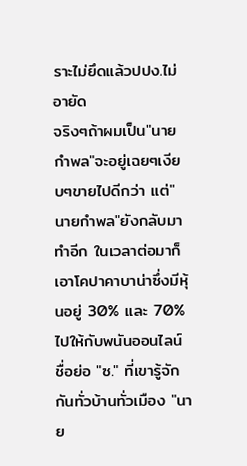ราะไม่ยึดแล้วปปง.ไม่อายัด
จริงๆถ้าผมเป็น"นายกำพล"จะอยู่เฉยๆเงียบๆขายไปดีกว่า แต่"นายกำพล"ยังกลับมาทำอีก ในเวลาต่อมาก็เอาโคปาคาบาน่าซึ่งมีหุ้นอยู่ 30% และ 70% ไปให้กับพนันออนไลน์ ชื่อย่อ "ซ." ที่เขารู้จักกันทั่วบ้านทั่วเมือง "นาย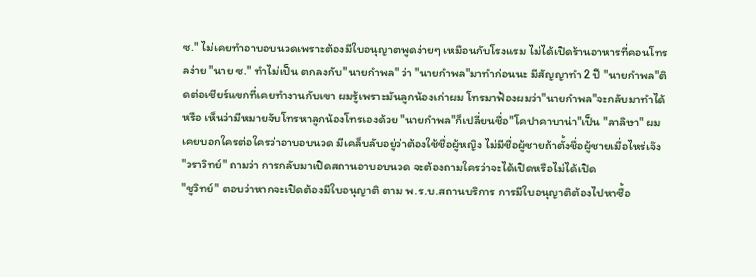ซ." ไม่เคยทำอาบอบนวดเพราะต้องมีใบอนุญาตพูดง่ายๆ เหมือนกับโรงแรม ไม่ได้เปิดร้านอาหารที่คอนโทรลง่าย "นาย ซ." ทำไม่เป็น ตกลงกับ"นายกำพล" ว่า "นายกำพล"มาทำก่อนนะ มีสัญญาทำ 2 ปี "นายกำพล"ติดต่อเชียร์แขกที่เคยทำงานกับเขา ผมรู้เพราะมันลูกน้องเก่าผม โทรมาฟ้องผมว่า"นายกำพล"จะกลับมาทำได้หรือ เห็นว่ามีหมายจับโทรหาลูกน้องโทรเองด้วย "นายกำพล"ก็เปลี่ยนชื่อ"โคปาคาบาน่า"เป็น "ลาลิษา" ผมเคยบอกใครต่อใครว่าอาบอบนวด มีเคล็บลับอยู่ว่าต้องใช้ชื่อผู้หญิง ไม่มีชื่อผู้ชายถ้าตั้งชื่อผู้ชายเมื่อไหร่เจ๊ง
"วราวิทย์" ถามว่า การกลับมาเปิดสถานอาบอบนวด จะต้องถามใครว่าจะได้เปิดหรือไม่ได้เปิด
"ชูวิทย์" ตอบว่าหากจะเปิดต้องมีใบอนุญาติ ตาม พ.ร.บ.สถานบริการ การมีใบอนุญาติต้องไปหาซื้อ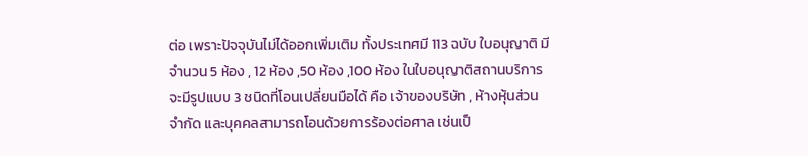ต่อ เพราะปัจจุบันไม่ได้ออกเพิ่มเติม ทั้งประเทศมี 113 ฉบับ ใบอนุญาติ มีจำนวน 5 ห้อง , 12 ห้อง ,50 ห้อง ,100 ห้อง ในใบอนุญาติสถานบริการจะมีรูปแบบ 3 ชนิดที่โอนเปลี่ยนมือได้ คือ เจ้าของบริษัท , ห้างหุ้นส่วนจำกัด และบุคคลสามารถโอนด้วยการร้องต่อศาล เช่นเป็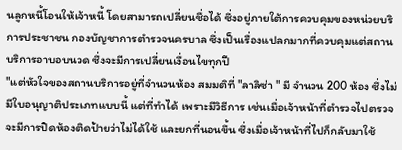นลูกหนี้โอนให้เจ้าหนี้ โดยสามารถเปลี่ยนชื่อได้ ซึ่งอยู่ภายใต้การควบคุมของหน่วยบริการประชาชน กองบัญชาการตำรวจนครบาล ซึ่งเป็นเรื่องแปลกมากที่ควบคุมแต่สถานบริการอาบอบนวด ซึ่งจะมีการเปลี่ยนเงื่อนไขทุกปี
"แต่หัวใจของสถานบริการอยู่ที่จำนวนห้อง สมมติที่ "ลาลิซ่า " มี จำนวน 200 ห้อง ซึ่งไม่มีใบอนุญาติประเภทแบบนี้ แต่ที่ทำได้ เพราะมีวิธีการ เช่นเมื่อเจ้าหน้าที่ตำรวจไปตรวจ จะมีการปิดห้องติดป้ายว่าไม่ได้ใช้ และยกที่นอนขึ้น ซึ่งเมื่อเจ้าหน้าที่ไปก็กลับมาใช้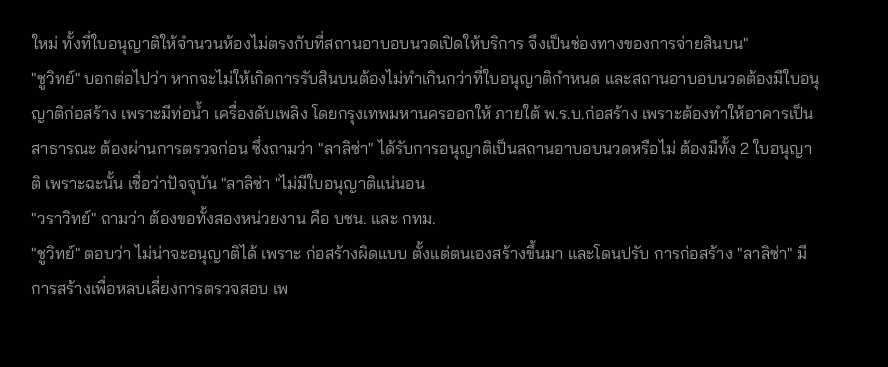ใหม่ ทั้งที่ใบอนุญาติให้จำนวนห้องไม่ตรงกับที่สถานอาบอบนวดเปิดให้บริการ จึงเป็นช่องทางของการจ่ายสินบน"
"ชูวิทย์" บอกต่อไปว่า หากจะไม่ให้เกิดการรับสินบนต้องไม่ทำเกินกว่าที่ใบอนุญาติกำหนด และสถานอาบอบนวดต้องมีใบอนุญาติก่อสร้าง เพราะมีท่อน้ำ เครื่องดับเพลิง โดยกรุงเทพมหานครออกให้ ภายใต้ พ.ร.บ.ก่อสร้าง เพราะต้องทำให้อาคารเป็นสาธารณะ ต้องผ่านการตรวจก่อน ซึ่งถามว่า "ลาลิซ่า" ได้รับการอนุญาติเป็นสถานอาบอบนวดหรือไม่ ต้องมีทั้ง 2 ใบอนุญาติ เพราะฉะนั้น เชื่อว่าปัจจุบัน "ลาลิซ่า "ไม่มีใบอนุญาติแน่นอน
"วราวิทย์" ถามว่า ต้องขอทั้งสองหน่วยงาน คือ บชน. และ กทม.
"ชูวิทย์" ตอบว่า ไม่น่าจะอนุญาติได้ เพราะ ก่อสร้างผิดแบบ ตั้งแต่ตนเองสร้างขึ้นมา และโดนปรับ การก่อสร้าง "ลาลิซ่า" มีการสร้างเพื่อหลบเลี่ยงการตรวจสอบ เพ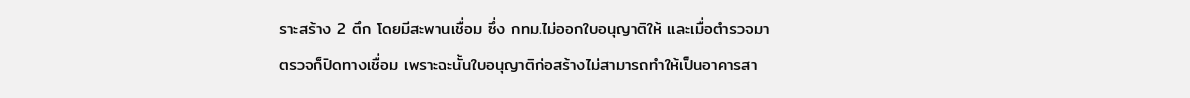ราะสร้าง 2 ตึก โดยมีสะพานเชื่อม ซึ่ง กทม.ไม่ออกใบอนุญาติให้ และเมื่อตำรวจมาตรวจก็ปิดทางเชื่อม เพราะฉะนั้นใบอนุญาติก่อสร้างไม่สามารถทำให้เป็นอาคารสา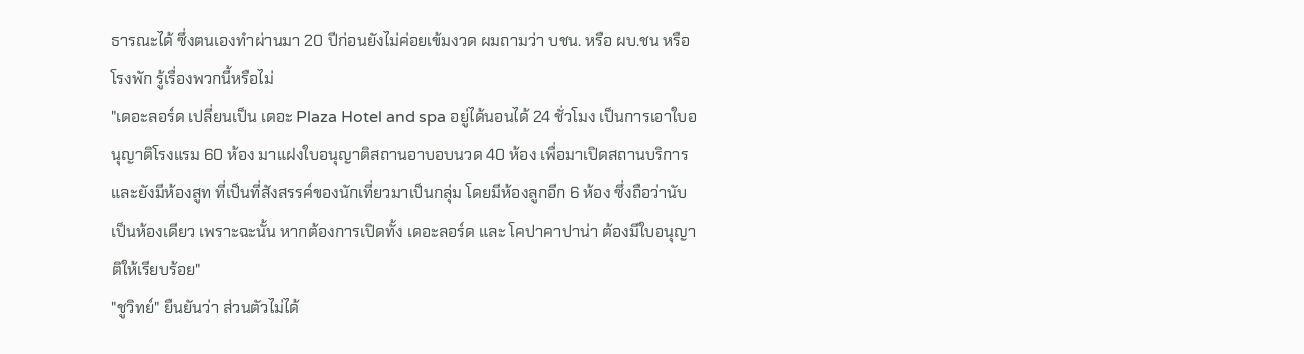ธารณะได้ ซึ่งตนเองทำผ่านมา 20 ปีก่อนยังไม่ค่อยเข้มงวด ผมถามว่า บชน. หรือ ผบ.ชน หรือโรงพัก รู้เรื่องพวกนี้หรือไม่
"เดอะลอร์ด เปลี่ยนเป็น เดอะ Plaza Hotel and spa อยู่ได้นอนได้ 24 ชั่วโมง เป็นการเอาใบอนุญาติโรงแรม 60 ห้อง มาแฝงใบอนุญาติสถานอาบอบนวด 40 ห้อง เพื่อมาเปิดสถานบริการ และยังมีห้องสูท ที่เป็นที่สังสรรค์ของนักเที่ยวมาเป็นกลุ่ม โดยมีห้องลูกอีก 6 ห้อง ซึ่งถือว่านับเป็นห้องเดียว เพราะฉะนั้น หากต้องการเปิดทั้ง เดอะลอร์ด และ โคปาคาปาน่า ต้องมีใบอนุญาติให้เรียบร้อย"
"ชูวิทย์" ยืนยันว่า ส่วนตัวไม่ได้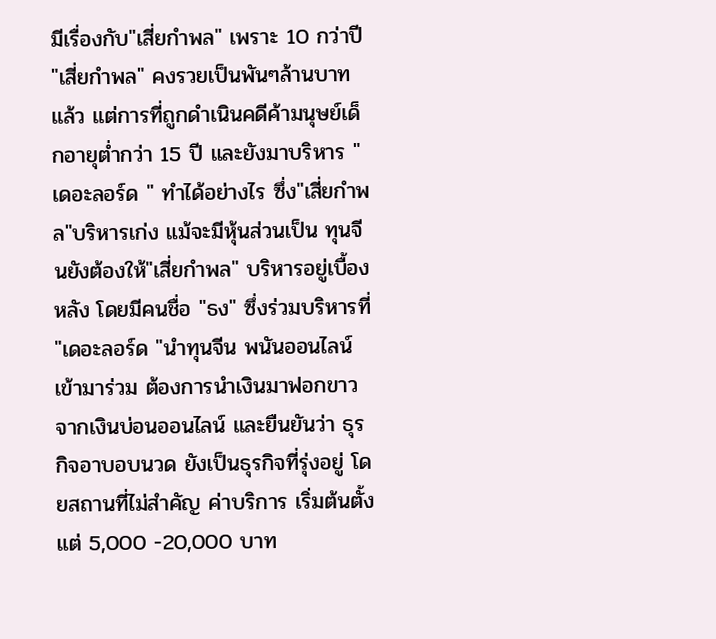มีเรื่องกับ"เสี่ยกำพล" เพราะ 10 กว่าปี "เสี่ยกำพล" คงรวยเป็นพันๆล้านบาทแล้ว แต่การที่ถูกดำเนินคดีค้ามนุษย์เด็กอายุต่ำกว่า 15 ปี และยังมาบริหาร "เดอะลอร์ด " ทำได้อย่างไร ซึ่ง"เสี่ยกำพล"บริหารเก่ง แม้จะมีหุ้นส่วนเป็น ทุนจีนยังต้องให้"เสี่ยกำพล" บริหารอยู่เบื้องหลัง โดยมีคนชื่อ "ธง" ซึ่งร่วมบริหารที่ "เดอะลอร์ด "นำทุนจีน พนันออนไลน์เข้ามาร่วม ต้องการนำเงินมาฟอกขาว จากเงินบ่อนออนไลน์ และยืนยันว่า ธุรกิจอาบอบนวด ยังเป็นธุรกิจที่รุ่งอยู่ โดยสถานที่ไม่สำคัญ ค่าบริการ เริ่มต้นตั้งแต่ 5,000 -20,000 บาท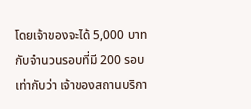โดยเจ้าของจะได้ 5,000 บาท กับจำนวนรอบที่มี 200 รอบ เท่ากับว่า เจ้าของสถานบริกา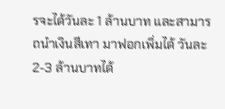รจะได้วันละ 1 ล้านบาท และสามารถนำเงินสีเทา มาฟอกเพิ่มได้ วันละ 2-3 ล้านบาทได้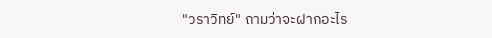"วราวิทย์" ถามว่าจะฝากอะไร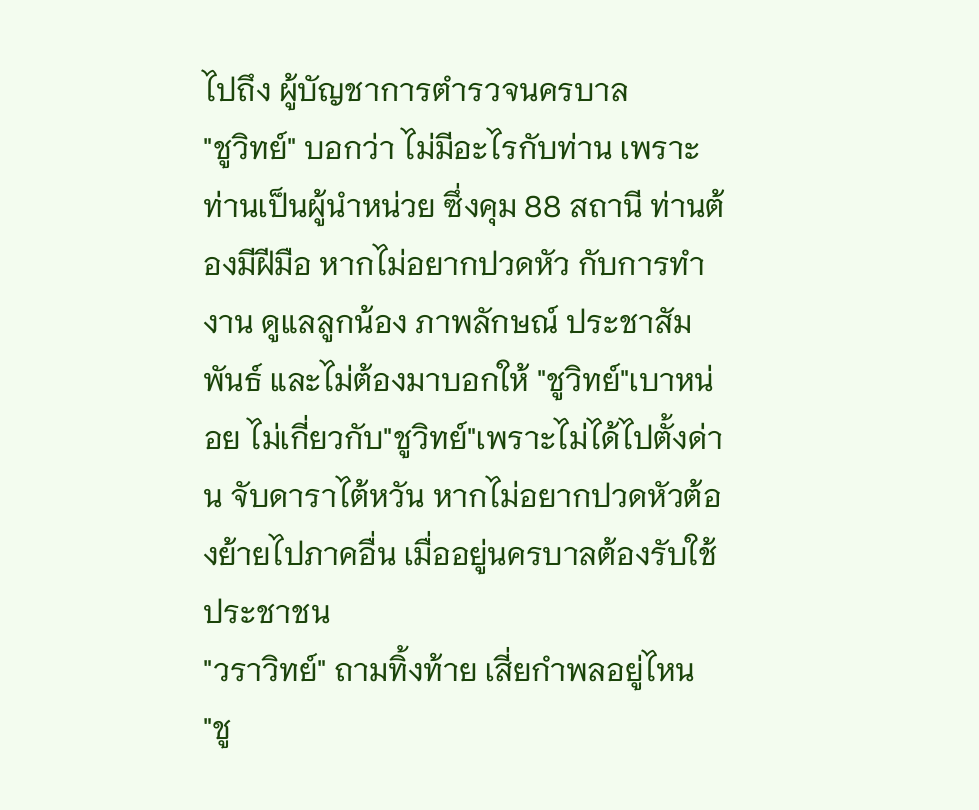ไปถึง ผู้บัญชาการตำรวจนครบาล
"ชูวิทย์" บอกว่า ไม่มีอะไรกับท่าน เพราะท่านเป็นผู้นำหน่วย ซึ่งคุม 88 สถานี ท่านต้องมีฝีมือ หากไม่อยากปวดหัว กับการทำงาน ดูแลลูกน้อง ภาพลักษณ์ ประชาสัมพันธ์ และไม่ต้องมาบอกให้ "ชูวิทย์"เบาหน่อย ไม่เกี่ยวกับ"ชูวิทย์"เพราะไม่ได้ไปตั้งด่าน จับดาราไต้หวัน หากไม่อยากปวดหัวต้องย้ายไปภาคอื่น เมื่ออยู่นครบาลต้องรับใช้ประชาชน
"วราวิทย์" ถามทิ้งท้าย เสี่ยกำพลอยู่ไหน
"ชู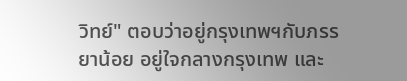วิทย์" ตอบว่าอยู่กรุงเทพฯกับภรรยาน้อย อยู่ใจกลางกรุงเทพ และ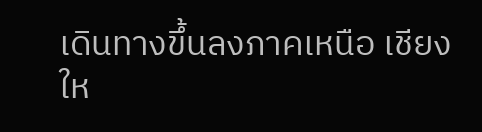เดินทางขึ้นลงภาคเหนือ เชียงให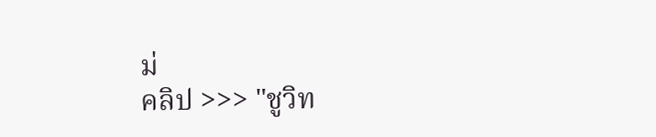ม่
คลิป >>> "ชูวิท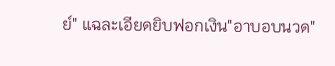ย์" แฉละเอียดยิบฟอกเงิน"อาบอบนวด"